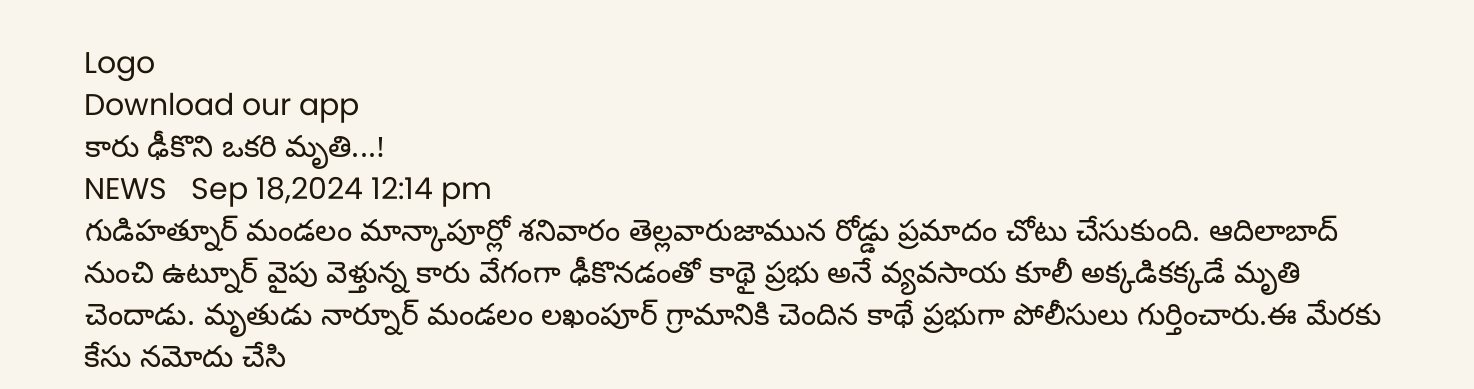Logo
Download our app
కారు ఢీకొని ఒకరి మృతి...!
NEWS   Sep 18,2024 12:14 pm
గుడిహత్నూర్ మండలం మాన్కాపూర్లో శనివారం తెల్లవారుజామున రోడ్డు ప్రమాదం చోటు చేసుకుంది. ఆదిలాబాద్ నుంచి ఉట్నూర్ వైపు వెళ్తున్న కారు వేగంగా ఢీకొనడంతో కాథై ప్రభు అనే వ్యవసాయ కూలీ అక్కడికక్కడే మృతి చెందాడు. మృతుడు నార్నూర్ మండలం లఖంపూర్ గ్రామానికి చెందిన కాథే ప్రభుగా పోలీసులు గుర్తించారు.ఈ మేరకు కేసు నమోదు చేసి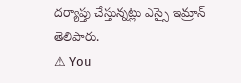దర్యాప్తు చేస్తున్నట్లు ఎస్సై ఇమ్రాన్ తెలిపారు.
⚠ You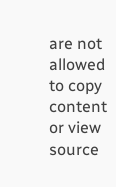are not allowed to copy content or view source